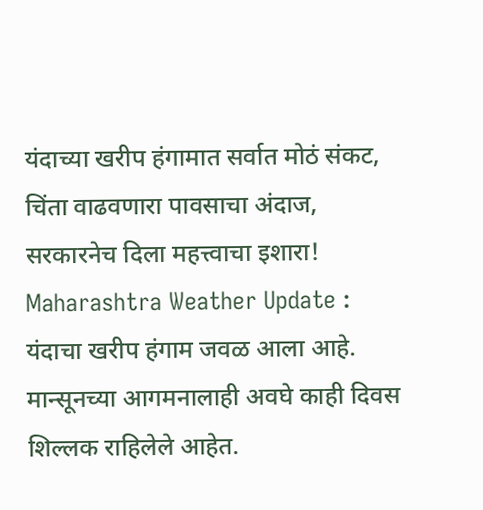यंदाच्या खरीप हंगामात सर्वात मोठं संकट, चिंता वाढवणारा पावसाचा अंदाज, सरकारनेच दिला महत्त्वाचा इशारा!
Maharashtra Weather Update : यंदाचा खरीप हंगाम जवळ आला आहे. मान्सूनच्या आगमनालाही अवघे काही दिवस शिल्लक राहिलेले आहेत.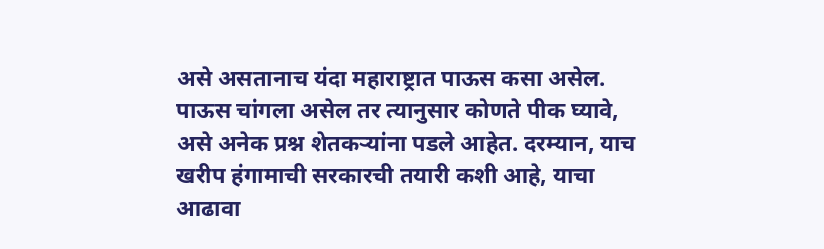असे असतानाच यंदा महाराष्ट्रात पाऊस कसा असेल. पाऊस चांगला असेल तर त्यानुसार कोणते पीक घ्यावे, असे अनेक प्रश्न शेतकऱ्यांना पडले आहेत. दरम्यान, याच खरीप हंगामाची सरकारची तयारी कशी आहे, याचा आढावा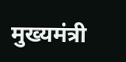मुख्यमंत्री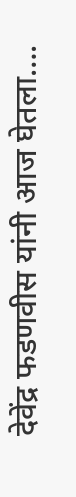देवेंद्र फडणवीस यांनी आज घेतला….